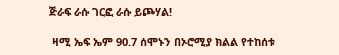ጅራፍ ራሱ ገርፎ ራሱ ይጮሃል!

 ዛሚ ኤፍ ኤም 90.7 ሰሞኑን በኦሮሚያ ክልል የተከሰቱ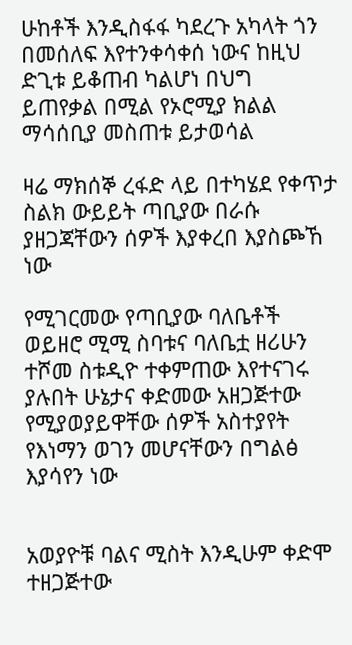ሁከቶች እንዲስፋፋ ካደረጉ አካላት ጎን በመሰለፍ እየተንቀሳቀሰ ነውና ከዚህ ድጊቱ ይቆጠብ ካልሆነ በህግ  ይጠየቃል በሚል የኦሮሚያ ክልል ማሳሰቢያ መስጠቱ ይታወሳል

ዛሬ ማክሰኞ ረፋድ ላይ በተካሄደ የቀጥታ ስልክ ውይይት ጣቢያው በራሱ ያዘጋጃቸውን ሰዎች እያቀረበ እያስጮኸ ነው

የሚገርመው የጣቢያው ባለቤቶች ወይዘሮ ሚሚ ስባቱና ባለቤቷ ዘሪሁን ተሾመ ስቱዲዮ ተቀምጠው እየተናገሩ ያሉበት ሁኔታና ቀድመው አዘጋጅተው የሚያወያይዋቸው ሰዎች አስተያየት የእነማን ወገን መሆናቸውን በግልፅ እያሳየን ነው


አወያዮቹ ባልና ሚስት እንዲሁም ቀድሞ ተዘጋጅተው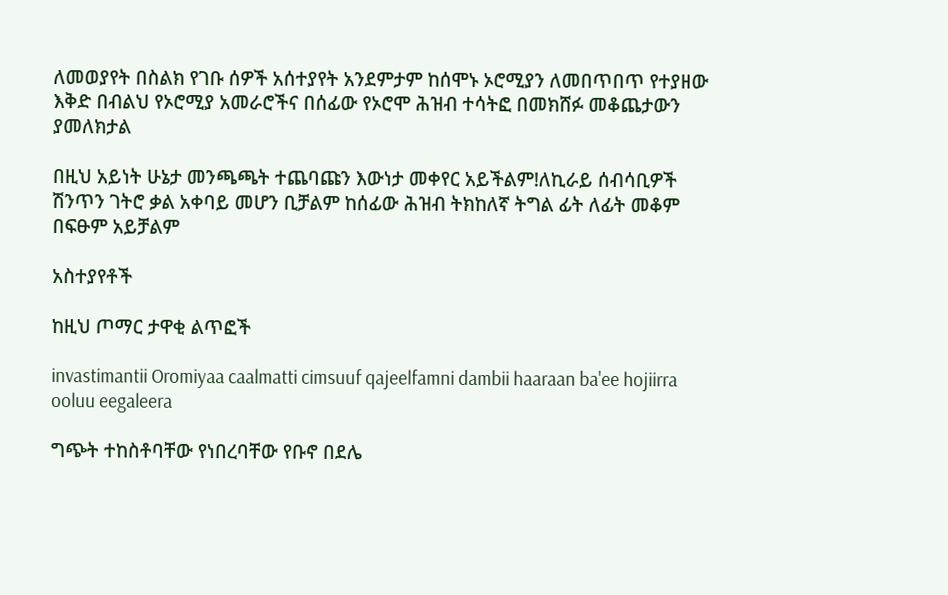ለመወያየት በስልክ የገቡ ሰዎች አሰተያየት አንደምታም ከሰሞኑ ኦሮሚያን ለመበጥበጥ የተያዘው እቅድ በብልህ የኦሮሚያ አመራሮችና በሰፊው የኦሮሞ ሕዝብ ተሳትፎ በመክሸፉ መቆጨታውን ያመለክታል

በዚህ አይነት ሁኔታ መንጫጫት ተጨባጩን እውነታ መቀየር አይችልም!ለኪራይ ሰብሳቢዎች ሽንጥን ገትሮ ቃል አቀባይ መሆን ቢቻልም ከሰፊው ሕዝብ ትክከለኛ ትግል ፊት ለፊት መቆም በፍፁም አይቻልም

አስተያየቶች

ከዚህ ጦማር ታዋቂ ልጥፎች

invastimantii Oromiyaa caalmatti cimsuuf qajeelfamni dambii haaraan ba'ee hojiirra ooluu eegaleera

ግጭት ተከስቶባቸው የነበረባቸው የቡኖ በደሌ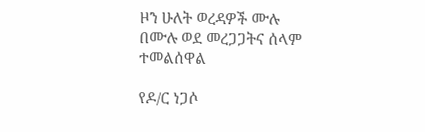ዞን ሁለት ወረዳዎች ሙሉ በሙሉ ወደ መረጋጋትና ሰላም ተመልሰዋል

የዶ/ር ነጋሶ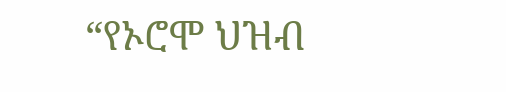“የኦሮሞ ህዝብ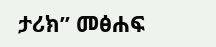ታሪክ” መፅሐፍ